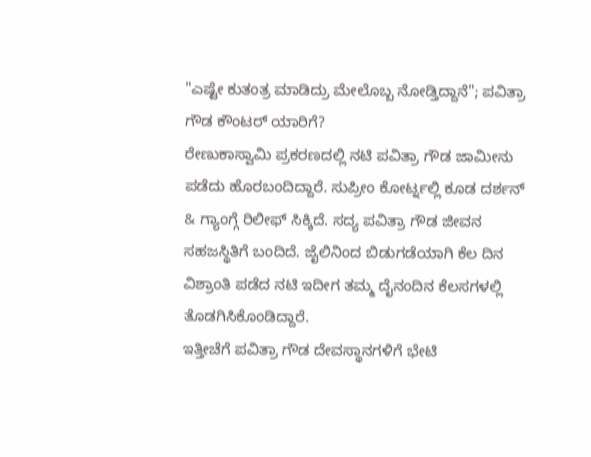"ಎಷ್ಟೇ ಕುತಂತ್ರ ಮಾಡಿದ್ರು ಮೇಲೊಬ್ಬ ನೋಡ್ತಿದ್ದಾನೆ"; ಪವಿತ್ರಾ ಗೌಡ ಕೌಂಟರ್ ಯಾರಿಗೆ?
ರೇಣುಕಾಸ್ವಾಮಿ ಪ್ರಕರಣದಲ್ಲಿ ನಟಿ ಪವಿತ್ರಾ ಗೌಡ ಜಾಮೀನು ಪಡೆದು ಹೊರಬಂದಿದ್ದಾರೆ. ಸುಪ್ರೀಂ ಕೋರ್ಟ್ನಲ್ಲಿ ಕೂಡ ದರ್ಶನ್ & ಗ್ಯಾಂಗ್ಗೆ ರಿಲೀಫ್ ಸಿಕ್ಕಿದೆ. ಸದ್ಯ ಪವಿತ್ರಾ ಗೌಡ ಜೀವನ ಸಹಜಸ್ಥಿತಿಗೆ ಬಂದಿದೆ. ಜೈಲಿನಿಂದ ಬಿಡುಗಡೆಯಾಗಿ ಕೆಲ ದಿನ ವಿಶ್ರಾಂತಿ ಪಡೆದ ನಟಿ ಇದೀಗ ತಮ್ಮ ದೈನಂದಿನ ಕೆಲಸಗಳಲ್ಲಿ ತೊಡಗಿಸಿಕೊಂಡಿದ್ದಾರೆ.
ಇತ್ತೀಚೆಗೆ ಪವಿತ್ರಾ ಗೌಡ ದೇವಸ್ಥಾನಗಳಿಗೆ ಭೇಟಿ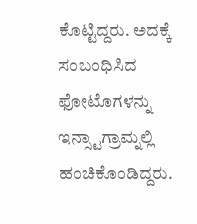ಕೊಟ್ಟಿದ್ದರು. ಅದಕ್ಕೆ ಸಂಬಂಧಿಸಿದ ಫೋಟೊಗಳನ್ನು ಇನ್ಸ್ಟಾಗ್ರಾಮ್ನಲ್ಲಿ ಹಂಚಿಕೊಂಡಿದ್ದರು.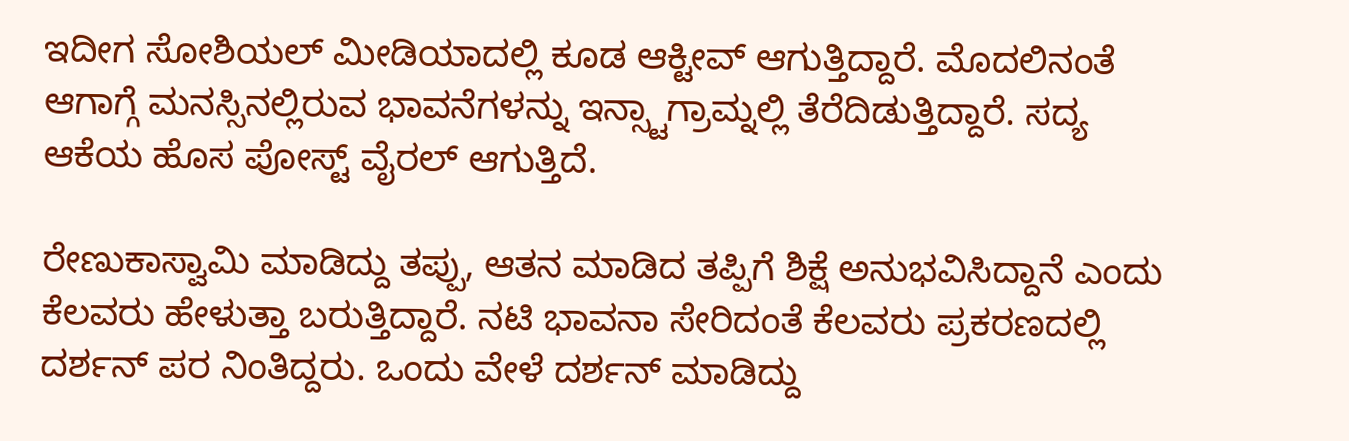ಇದೀಗ ಸೋಶಿಯಲ್ ಮೀಡಿಯಾದಲ್ಲಿ ಕೂಡ ಆಕ್ಟೀವ್ ಆಗುತ್ತಿದ್ದಾರೆ. ಮೊದಲಿನಂತೆ ಆಗಾಗ್ಗೆ ಮನಸ್ಸಿನಲ್ಲಿರುವ ಭಾವನೆಗಳನ್ನು ಇನ್ಸ್ಟಾಗ್ರಾಮ್ನಲ್ಲಿ ತೆರೆದಿಡುತ್ತಿದ್ದಾರೆ. ಸದ್ಯ ಆಕೆಯ ಹೊಸ ಪೋಸ್ಟ್ ವೈರಲ್ ಆಗುತ್ತಿದೆ.

ರೇಣುಕಾಸ್ವಾಮಿ ಮಾಡಿದ್ದು ತಪ್ಪು, ಆತನ ಮಾಡಿದ ತಪ್ಪಿಗೆ ಶಿಕ್ಷೆ ಅನುಭವಿಸಿದ್ದಾನೆ ಎಂದು ಕೆಲವರು ಹೇಳುತ್ತಾ ಬರುತ್ತಿದ್ದಾರೆ. ನಟಿ ಭಾವನಾ ಸೇರಿದಂತೆ ಕೆಲವರು ಪ್ರಕರಣದಲ್ಲಿ ದರ್ಶನ್ ಪರ ನಿಂತಿದ್ದರು. ಒಂದು ವೇಳೆ ದರ್ಶನ್ ಮಾಡಿದ್ದು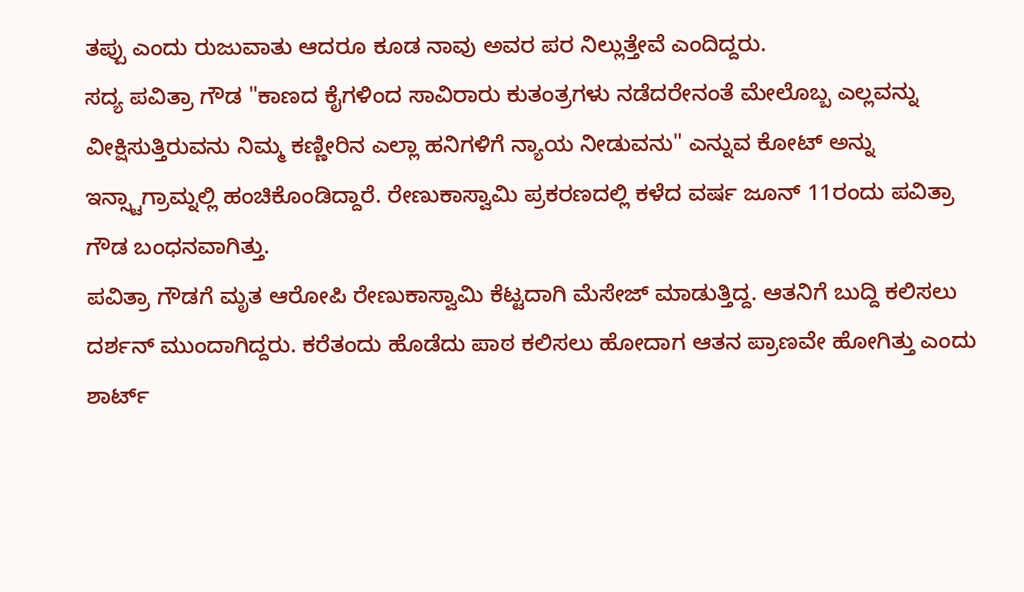ತಪ್ಪು ಎಂದು ರುಜುವಾತು ಆದರೂ ಕೂಡ ನಾವು ಅವರ ಪರ ನಿಲ್ಲುತ್ತೇವೆ ಎಂದಿದ್ದರು.
ಸದ್ಯ ಪವಿತ್ರಾ ಗೌಡ "ಕಾಣದ ಕೈಗಳಿಂದ ಸಾವಿರಾರು ಕುತಂತ್ರಗಳು ನಡೆದರೇನಂತೆ ಮೇಲೊಬ್ಬ ಎಲ್ಲವನ್ನು ವೀಕ್ಷಿಸುತ್ತಿರುವನು ನಿಮ್ಮ ಕಣ್ಣೀರಿನ ಎಲ್ಲಾ ಹನಿಗಳಿಗೆ ನ್ಯಾಯ ನೀಡುವನು" ಎನ್ನುವ ಕೋಟ್ ಅನ್ನು ಇನ್ಸ್ಟಾಗ್ರಾಮ್ನಲ್ಲಿ ಹಂಚಿಕೊಂಡಿದ್ದಾರೆ. ರೇಣುಕಾಸ್ವಾಮಿ ಪ್ರಕರಣದಲ್ಲಿ ಕಳೆದ ವರ್ಷ ಜೂನ್ 11ರಂದು ಪವಿತ್ರಾ ಗೌಡ ಬಂಧನವಾಗಿತ್ತು.
ಪವಿತ್ರಾ ಗೌಡಗೆ ಮೃತ ಆರೋಪಿ ರೇಣುಕಾಸ್ವಾಮಿ ಕೆಟ್ಟದಾಗಿ ಮೆಸೇಜ್ ಮಾಡುತ್ತಿದ್ದ. ಆತನಿಗೆ ಬುದ್ದಿ ಕಲಿಸಲು ದರ್ಶನ್ ಮುಂದಾಗಿದ್ದರು. ಕರೆತಂದು ಹೊಡೆದು ಪಾಠ ಕಲಿಸಲು ಹೋದಾಗ ಆತನ ಪ್ರಾಣವೇ ಹೋಗಿತ್ತು ಎಂದು ಶಾರ್ಟ್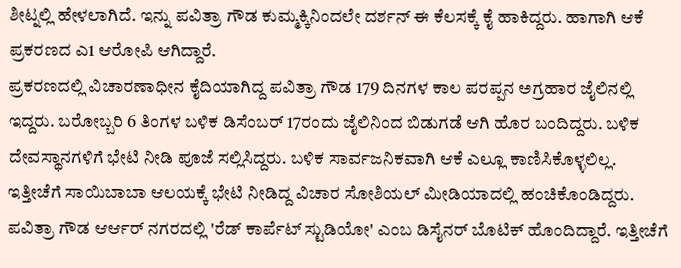ಶೀಟ್ನಲ್ಲಿ ಹೇಳಲಾಗಿದೆ. ಇನ್ನು ಪವಿತ್ರಾ ಗೌಡ ಕುಮ್ಮಕ್ಕಿನಿಂದಲೇ ದರ್ಶನ್ ಈ ಕೆಲಸಕ್ಕೆ ಕೈ ಹಾಕಿದ್ದರು. ಹಾಗಾಗಿ ಆಕೆ ಪ್ರಕರಣದ ಎ1 ಆರೋಪಿ ಆಗಿದ್ದಾರೆ.
ಪ್ರಕರಣದಲ್ಲಿ ವಿಚಾರಣಾಧೀನ ಕೈದಿಯಾಗಿದ್ದ ಪವಿತ್ರಾ ಗೌಡ 179 ದಿನಗಳ ಕಾಲ ಪರಪ್ಪನ ಅಗ್ರಹಾರ ಜೈಲಿನಲ್ಲಿ ಇದ್ದರು. ಬರೋಬ್ಬರಿ 6 ತಿಂಗಳ ಬಳಿಕ ಡಿಸೆಂಬರ್ 17ರಂದು ಜೈಲಿನಿಂದ ಬಿಡುಗಡೆ ಆಗಿ ಹೊರ ಬಂದಿದ್ದರು. ಬಳಿಕ ದೇವಸ್ಥಾನಗಳಿಗೆ ಭೇಟಿ ನೀಡಿ ಪೂಜೆ ಸಲ್ಲಿಸಿದ್ದರು. ಬಳಿಕ ಸಾರ್ವಜನಿಕವಾಗಿ ಆಕೆ ಎಲ್ಲೂ ಕಾಣಿಸಿಕೊಳ್ಳಲಿಲ್ಲ. ಇತ್ತೀಚೆಗೆ ಸಾಯಿಬಾಬಾ ಆಲಯಕ್ಕೆ ಭೇಟಿ ನೀಡಿದ್ದ ವಿಚಾರ ಸೋಶಿಯಲ್ ಮೀಡಿಯಾದಲ್ಲಿ ಹಂಚಿಕೊಂಡಿದ್ದರು.
ಪವಿತ್ರಾ ಗೌಡ ಆರ್ಆರ್ ನಗರದಲ್ಲಿ 'ರೆಡ್ ಕಾರ್ಪೆಟ್ ಸ್ಟುಡಿಯೋ' ಎಂಬ ಡಿಸೈನರ್ ಬೊಟಿಕ್ ಹೊಂದಿದ್ದಾರೆ. ಇತ್ತೀಚೆಗೆ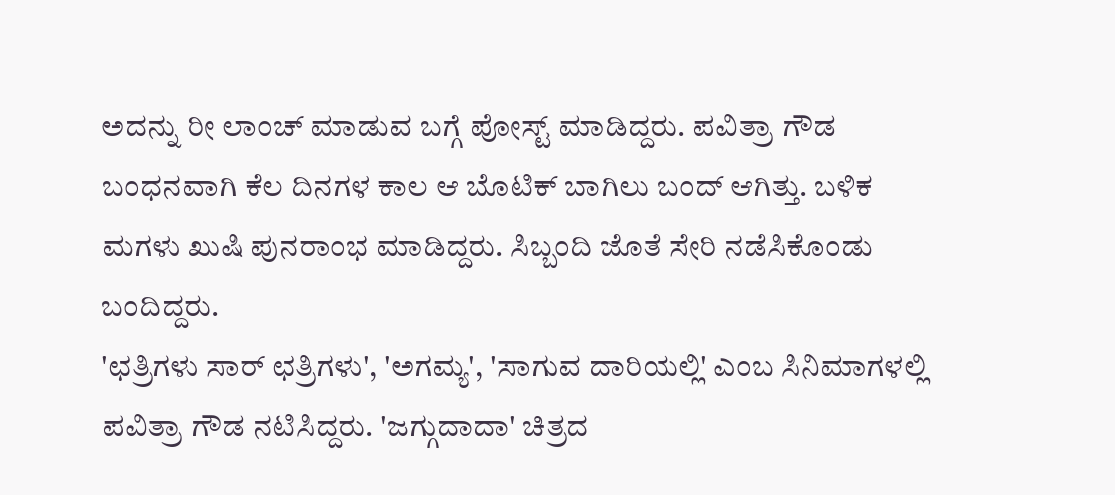ಅದನ್ನು ರೀ ಲಾಂಚ್ ಮಾಡುವ ಬಗ್ಗೆ ಪೋಸ್ಟ್ ಮಾಡಿದ್ದರು. ಪವಿತ್ರಾ ಗೌಡ ಬಂಧನವಾಗಿ ಕೆಲ ದಿನಗಳ ಕಾಲ ಆ ಬೊಟಿಕ್ ಬಾಗಿಲು ಬಂದ್ ಆಗಿತ್ತು. ಬಳಿಕ ಮಗಳು ಖುಷಿ ಪುನರಾಂಭ ಮಾಡಿದ್ದರು. ಸಿಬ್ಬಂದಿ ಜೊತೆ ಸೇರಿ ನಡೆಸಿಕೊಂಡು ಬಂದಿದ್ದರು.
'ಛತ್ರಿಗಳು ಸಾರ್ ಛತ್ರಿಗಳು', 'ಅಗಮ್ಯ', 'ಸಾಗುವ ದಾರಿಯಲ್ಲಿ' ಎಂಬ ಸಿನಿಮಾಗಳಲ್ಲಿ ಪವಿತ್ರಾ ಗೌಡ ನಟಿಸಿದ್ದರು. 'ಜಗ್ಗುದಾದಾ' ಚಿತ್ರದ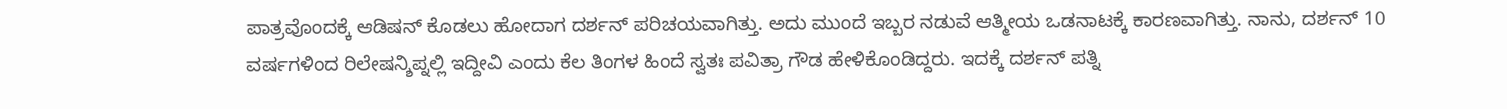ಪಾತ್ರವೊಂದಕ್ಕೆ ಆಡಿಷನ್ ಕೊಡಲು ಹೋದಾಗ ದರ್ಶನ್ ಪರಿಚಯವಾಗಿತ್ತು. ಅದು ಮುಂದೆ ಇಬ್ಬರ ನಡುವೆ ಆತ್ಮೀಯ ಒಡನಾಟಕ್ಕೆ ಕಾರಣವಾಗಿತ್ತು. ನಾನು, ದರ್ಶನ್ 10 ವರ್ಷಗಳಿಂದ ರಿಲೇಷನ್ಶಿಪ್ನಲ್ಲಿ ಇದ್ದೀವಿ ಎಂದು ಕೆಲ ತಿಂಗಳ ಹಿಂದೆ ಸ್ವತಃ ಪವಿತ್ರಾ ಗೌಡ ಹೇಳಿಕೊಂಡಿದ್ದರು. ಇದಕ್ಕೆ ದರ್ಶನ್ ಪತ್ನಿ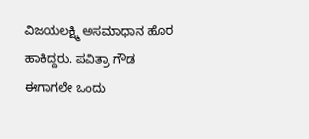ವಿಜಯಲಕ್ಷ್ಮಿ ಅಸಮಾಧಾನ ಹೊರ ಹಾಕಿದ್ದರು. ಪವಿತ್ರಾ ಗೌಡ ಈಗಾಗಲೇ ಒಂದು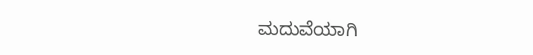ಮದುವೆಯಾಗಿ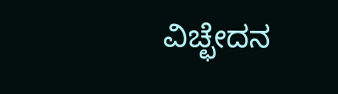ವಿಚ್ಛೇದನ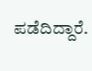ಪಡೆದಿದ್ದಾರೆ.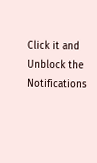Click it and Unblock the Notifications